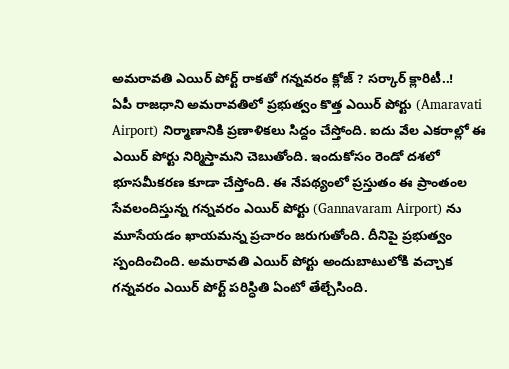అమరావతి ఎయిర్ పోర్ట్ రాకతో గన్నవరం క్లోజ్ ? సర్కార్ క్లారిటీ..!
ఏపీ రాజధాని అమరావతిలో ప్రభుత్వం కొత్త ఎయిర్ పోర్టు (Amaravati Airport) నిర్మాణానికి ప్రణాళికలు సిద్దం చేస్తోంది. ఐదు వేల ఎకరాల్లో ఈ ఎయిర్ పోర్టు నిర్మిస్తామని చెబుతోంది. ఇందుకోసం రెండో దశలో భూసమీకరణ కూడా చేస్తోంది. ఈ నేపథ్యంలో ప్రస్తుతం ఈ ప్రాంతంల సేవలందిస్తున్న గన్నవరం ఎయిర్ పోర్టు (Gannavaram Airport) ను మూసేయడం ఖాయమన్న ప్రచారం జరుగుతోంది. దీనిపై ప్రభుత్వం స్పందించింది. అమరావతి ఎయిర్ పోర్టు అందుబాటులోకి వచ్చాక గన్నవరం ఎయిర్ పోర్ట్ పరిస్ధితి ఏంటో తేల్చేసింది.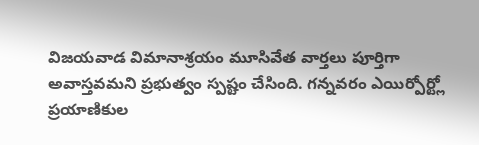విజయవాడ విమానాశ్రయం మూసివేత వార్తలు పూర్తిగా అవాస్తవమని ప్రభుత్వం స్పష్టం చేసింది. గన్నవరం ఎయిర్పోర్ట్లో ప్రయాణికుల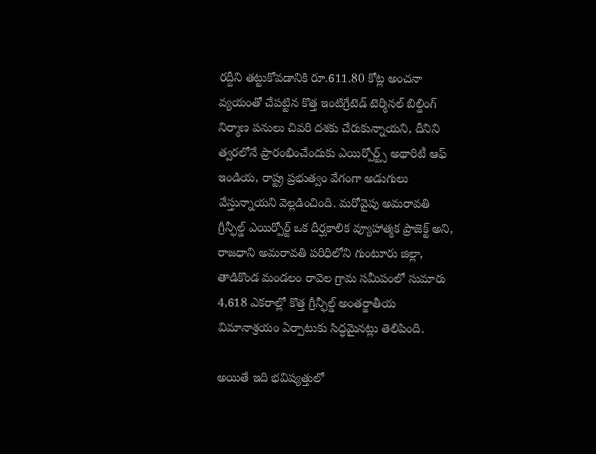రద్దీని తట్టుకోవడానికి రూ.611.80 కోట్ల అంచనా వ్యయంతో చేపట్టిన కొత్త ఇంటిగ్రేటెడ్ టెర్మినల్ బిల్డింగ్ నిర్మాణ పనులు చివరి దశకు చేరుకున్నాయని, దీనిని త్వరలోనే ప్రారంభించేందుకు ఎయిర్పోర్ట్స్ అథారిటీ ఆఫ్ ఇండియ, రాష్ట్ర ప్రభుత్వం వేగంగా అడుగులు వేస్తున్నాయని వెల్లడించింది. మరోవైపు అమరావతి గ్రీన్ఫీల్డ్ ఎయిర్పోర్ట్ ఒక దీర్ఘకాలిక వ్యూహాత్మక ప్రాజెక్ట్ అని, రాజధాని అమరావతి పరిధిలోని గుంటూరు జిల్లా, తాడికొండ మండలం రావెల గ్రామ సమీపంలో సుమారు 4,618 ఎకరాల్లో కొత్త గ్రీన్ఫీల్డ్ అంతర్జాతీయ విమానాశ్రయం ఏర్పాటుకు సిద్ధమైనట్లు తెలిపింది.

అయితే ఇది భవిష్యత్తులో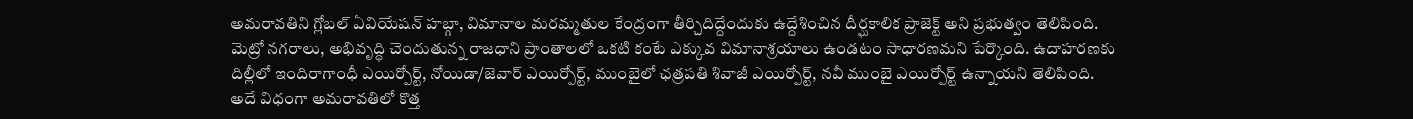అమరావతిని గ్లోబల్ ఏవియేషన్ హబ్గా, విమానాల మరమ్మతుల కేంద్రంగా తీర్చిదిద్దేందుకు ఉద్దేశించిన దీర్ఘకాలిక ప్రాజెక్ట్ అని ప్రభుత్వం తెలిపింది. మెట్రో నగరాలు, అభివృద్ధి చెందుతున్న రాజధాని ప్రాంతాలలో ఒకటి కంటే ఎక్కువ విమానాశ్రయాలు ఉండటం సాధారణమని పేర్కొంది. ఉదాహరణకు దిల్లీలో ఇందిరాగాంధీ ఎయిర్పోర్ట్, నోయిడా/జెవార్ ఎయిర్పోర్ట్, ముంబైలో ఛత్రపతి శివాజీ ఎయిర్పోర్ట్, నవీ ముంబై ఎయిర్పోర్ట్ ఉన్నాయని తెలిపింది. అదే విధంగా అమరావతిలో కొత్త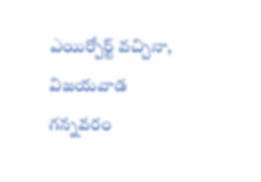ఎయిర్పోర్ట్ వచ్చినా, విజయవాడ గన్నవరం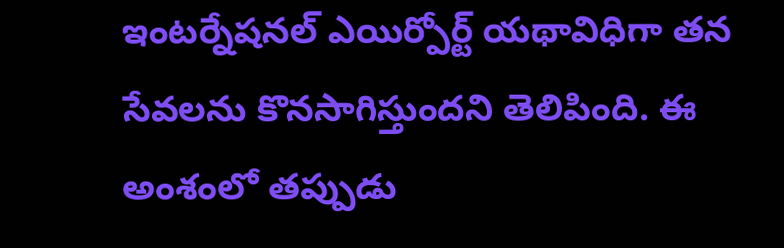ఇంటర్నేషనల్ ఎయిర్పోర్ట్ యథావిధిగా తన సేవలను కొనసాగిస్తుందని తెలిపింది. ఈ అంశంలో తప్పుడు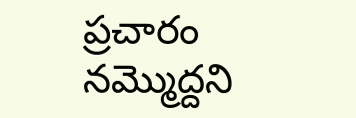ప్రచారం నమ్మొద్దని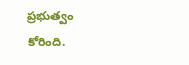ప్రభుత్వం కోరింది.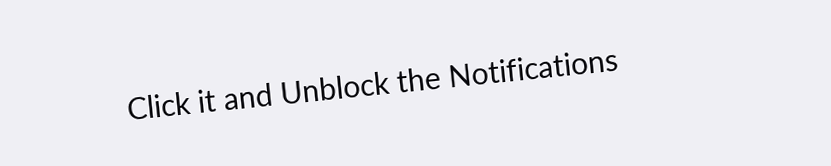Click it and Unblock the Notifications